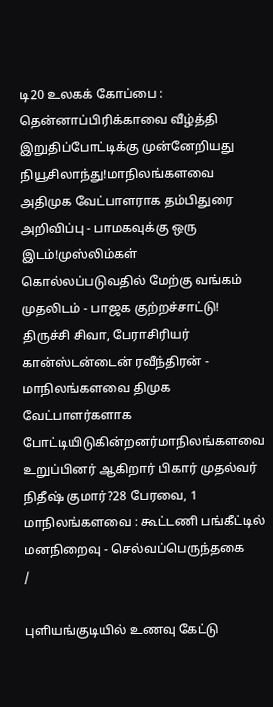டி20 உலகக் கோப்பை : தென்னாப்பிரிக்காவை வீழ்த்தி இறுதிப்போட்டிக்கு முன்னேறியது நியூசிலாந்து!மாநிலங்களவை அதிமுக வேட்பாளராக தம்பிதுரை அறிவிப்பு - பாமகவுக்கு ஒரு இடம்!முஸ்லிம்கள் கொல்லப்படுவதில் மேற்கு வங்கம் முதலிடம் - பாஜக குற்றச்சாட்டு! திருச்சி சிவா, பேராசிரியர் கான்ஸ்டன்டைன் ரவீந்திரன் - மாநிலங்களவை திமுக வேட்பாளர்களாக போட்டியிடுகின்றனர்மாநிலங்களவை உறுப்பினர் ஆகிறார் பிகார் முதல்வர் நிதீஷ் குமார்?28 பேரவை, 1 மாநிலங்களவை : கூட்டணி பங்கீட்டில் மனநிறைவு - செல்வப்பெருந்தகை
/

புளியங்குடியில் உணவு கேட்டு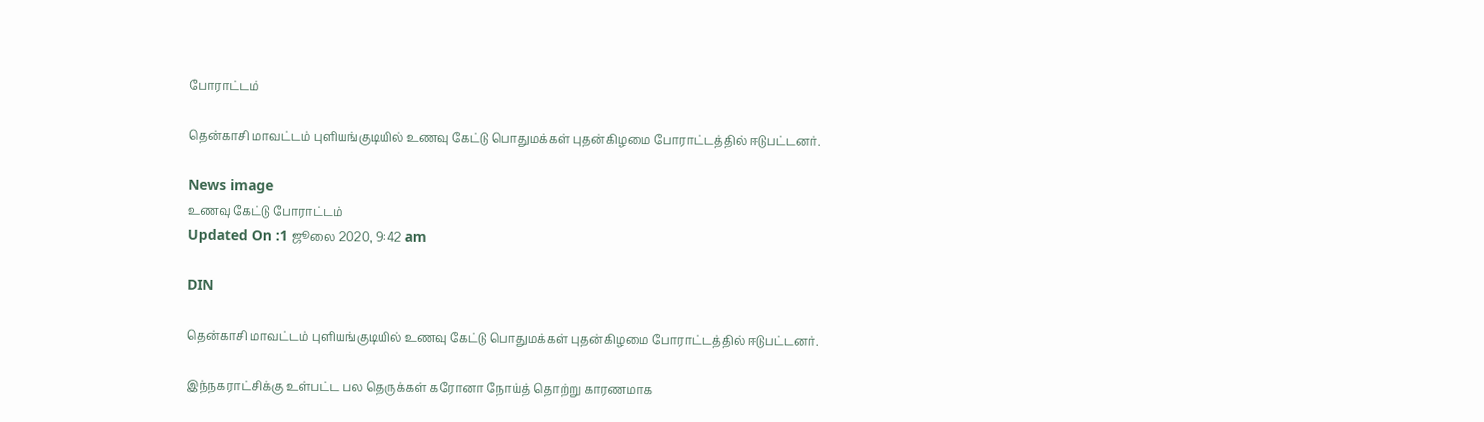போராட்டம்

தென்காசி மாவட்டம் புளியங்குடியில் உணவு கேட்டு பொதுமக்கள் புதன்கிழமை போராட்டத்தில் ஈடுபட்டனர்.

News image
உணவு கேட்டு போராட்டம்
Updated On :1 ஜூலை 2020, 9:42 am

DIN

தென்காசி மாவட்டம் புளியங்குடியில் உணவு கேட்டு பொதுமக்கள் புதன்கிழமை போராட்டத்தில் ஈடுபட்டனர்.

இந்நகராட்சிக்கு உள்பட்ட பல தெருக்கள் கரோனா நோய்த் தொற்று காரணமாக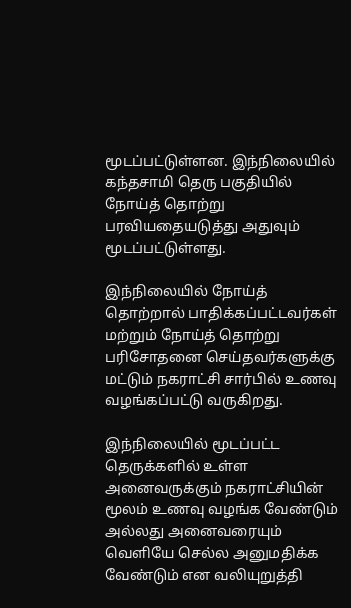மூடப்பட்டுள்ளன. இந்நிலையில் கந்தசாமி தெரு பகுதியில் நோய்த் தொற்று பரவியதையடுத்து அதுவும் மூடப்பட்டுள்ளது.

இந்நிலையில் நோய்த் தொற்றால் பாதிக்கப்பட்டவர்கள் மற்றும் நோய்த் தொற்று பரிசோதனை செய்தவர்களுக்கு மட்டும் நகராட்சி சார்பில் உணவு வழங்கப்பட்டு வருகிறது.

இந்நிலையில் மூடப்பட்ட தெருக்களில் உள்ள அனைவருக்கும் நகராட்சியின் மூலம் உணவு வழங்க வேண்டும் அல்லது அனைவரையும் வெளியே செல்ல அனுமதிக்க வேண்டும் என வலியுறுத்தி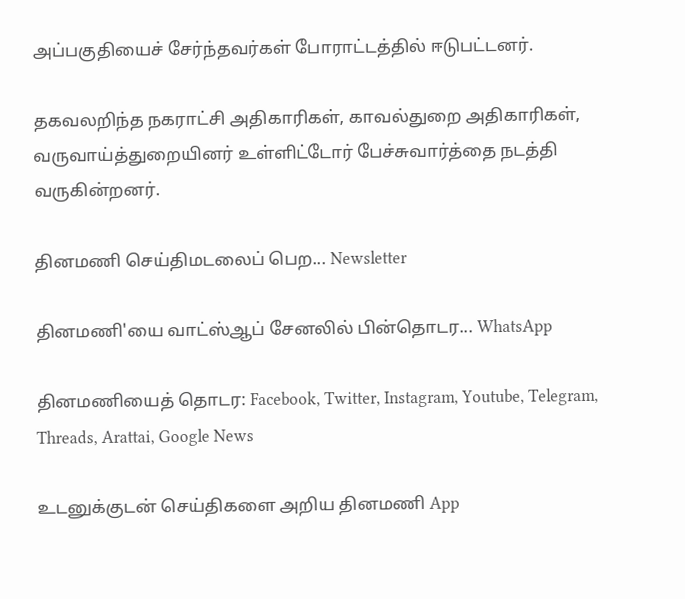அப்பகுதியைச் சேர்ந்தவர்கள் போராட்டத்தில் ஈடுபட்டனர்.

தகவலறிந்த நகராட்சி அதிகாரிகள், காவல்துறை அதிகாரிகள், வருவாய்த்துறையினர் உள்ளிட்டோர் பேச்சுவார்த்தை நடத்தி வருகின்றனர்.

தினமணி செய்திமடலைப் பெற... Newsletter

தினமணி'யை வாட்ஸ்ஆப் சேனலில் பின்தொடர... WhatsApp

தினமணியைத் தொடர: Facebook, Twitter, Instagram, Youtube, Telegram, Threads, Arattai, Google News

உடனுக்குடன் செய்திகளை அறிய தினமணி App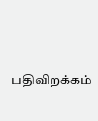பதிவிறக்கம்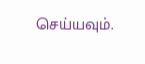செய்யவும்.